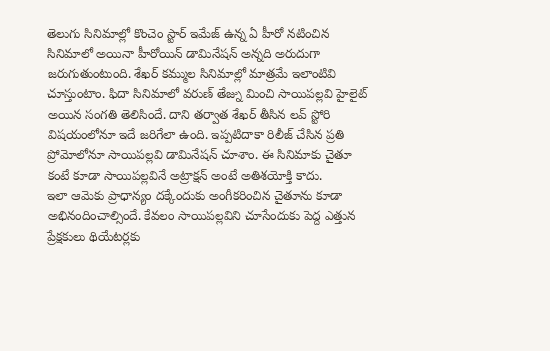తెలుగు సినిమాల్లో కొంచెం స్టార్ ఇమేజ్ ఉన్న ఏ హీరో నటించిన సినిమాలో అయినా హీరోయిన్ డామినేషన్ అన్నది అరుదుగా జరుగుతుంటుంది. శేఖర్ కమ్ముల సినిమాల్లో మాత్రమే ఇలాంటివి చూస్తుంటాం. ఫిదా సినిమాలో వరుణ్ తేజ్ను మించి సాయిపల్లవి హైలైట్ అయిన సంగతి తెలిసిందే. దాని తర్వాత శేఖర్ తీసిన లవ్ స్టోరి విషయంలోనూ ఇదే జరిగేలా ఉంది. ఇప్పటిదాకా రిలీజ్ చేసిన ప్రతి ప్రోమోలోనూ సాయిపల్లవి డామినేషన్ చూశాం. ఈ సినిమాకు చైతూ కంటే కూడా సాయిపల్లవినే అట్రాక్షన్ అంటే అతిశయోక్తి కాదు.
ఇలా ఆమెకు ప్రాధాన్యం దక్కేందుకు అంగీకరించిన చైతూను కూడా అభినందించాల్సిందే. కేవలం సాయిపల్లవిని చూసేందుకు పెద్ద ఎత్తున ప్రేక్షకులు థియేటర్లకు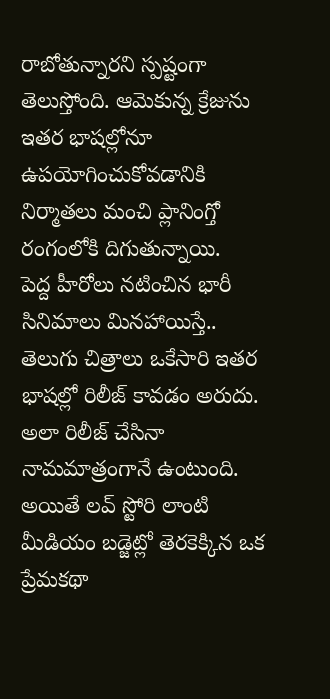రాబోతున్నారని స్పష్టంగా తెలుస్తోంది. ఆమెకున్న క్రేజును ఇతర భాషల్లోనూ ఉపయోగించుకోవడానికి నిర్మాతలు మంచి ప్లానింగ్తో రంగంలోకి దిగుతున్నాయి.
పెద్ద హీరోలు నటించిన భారీ సినిమాలు మినహాయిస్తే.. తెలుగు చిత్రాలు ఒకేసారి ఇతర భాషల్లో రిలీజ్ కావడం అరుదు. అలా రిలీజ్ చేసినా నామమాత్రంగానే ఉంటుంది. అయితే లవ్ స్టోరి లాంటి మీడియం బడ్జెట్లో తెరకెక్కిన ఒక ప్రేమకథా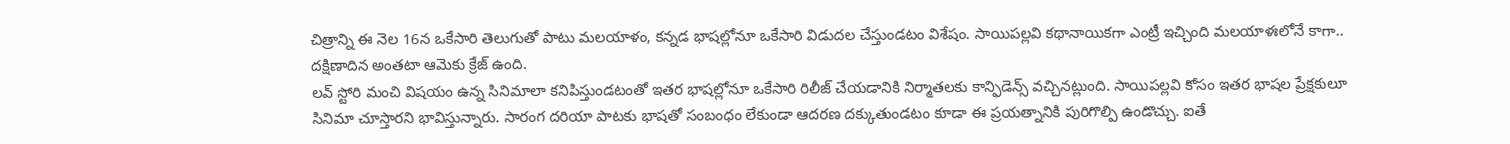చిత్రాన్ని ఈ నెల 16న ఒకేసారి తెలుగుతో పాటు మలయాళం, కన్నడ భాషల్లోనూ ఒకేసారి విడుదల చేస్తుండటం విశేషం. సాయిపల్లవి కథానాయికగా ఎంట్రీ ఇచ్చింది మలయాళఃలోనే కాగా.. దక్షిణాదిన అంతటా ఆమెకు క్రేజ్ ఉంది.
లవ్ స్టోరి మంచి విషయం ఉన్న సినిమాలా కనిపిస్తుండటంతో ఇతర భాషల్లోనూ ఒకేసారి రిలీజ్ చేయడానికి నిర్మాతలకు కాన్ఫిడెన్స్ వచ్చినట్లుంది. సాయిపల్లవి కోసం ఇతర భాషల ప్రేక్షకులూ సినిమా చూస్తారని భావిస్తున్నారు. సారంగ దరియా పాటకు భాషతో సంబంధం లేకుండా ఆదరణ దక్కుతుండటం కూడా ఈ ప్రయత్నానికి పురిగొల్పి ఉండొచ్చు. ఐతే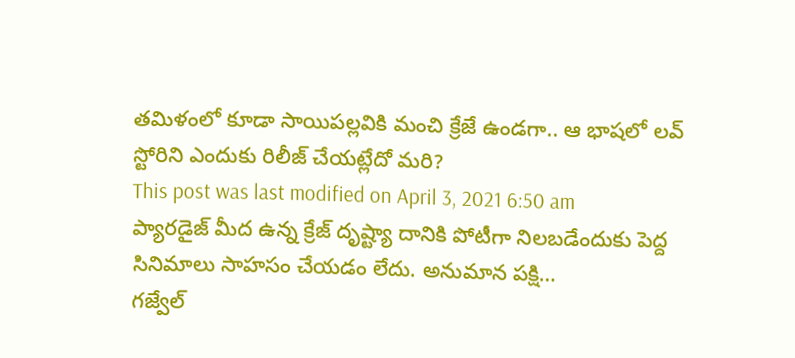తమిళంలో కూడా సాయిపల్లవికి మంచి క్రేజే ఉండగా.. ఆ భాషలో లవ్ స్టోరిని ఎందుకు రిలీజ్ చేయట్లేదో మరి?
This post was last modified on April 3, 2021 6:50 am
ప్యారడైజ్ మీద ఉన్న క్రేజ్ దృష్ట్యా దానికి పోటీగా నిలబడేందుకు పెద్ద సినిమాలు సాహసం చేయడం లేదు. అనుమాన పక్షి…
గజ్వేల్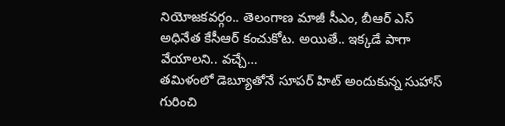నియోజకవర్గం.. తెలంగాణ మాజీ సీఎం, బీఆర్ ఎస్ అధినేత కేసీఆర్ కంచుకోట. అయితే.. ఇక్కడే పాగా వేయాలని.. వచ్చే…
తమిళంలో డెబ్యూతోనే సూపర్ హిట్ అందుకున్న సుహాస్ గురించి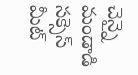చెన్నై మండాడి సక్సెస్ మీట్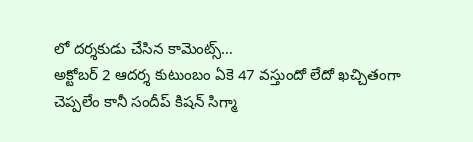లో దర్శకుడు చేసిన కామెంట్స్…
అక్టోబర్ 2 ఆదర్శ కుటుంబం ఏకె 47 వస్తుందో లేదో ఖచ్చితంగా చెప్పలేం కానీ సందీప్ కిషన్ సిగ్మా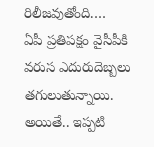రిలీజవుతోంది.…
ఏపీ ప్రతిపక్షం వైసీపీకి వరుస ఎదురుదెబ్బలు తగులుతున్నాయి. అయితే.. ఇప్పటి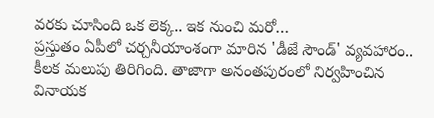వరకు చూసింది ఒక లెక్క.. ఇక నుంచి మరో…
ప్రస్తుతం ఏపీలో చర్చనీయాంశంగా మారిన 'డీజే సౌండ్' వ్యవహారం.. కీలక మలుపు తిరిగింది. తాజాగా అనంతపురంలో నిర్వహించిన వినాయక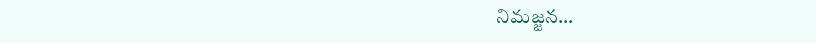నిమజ్జన…